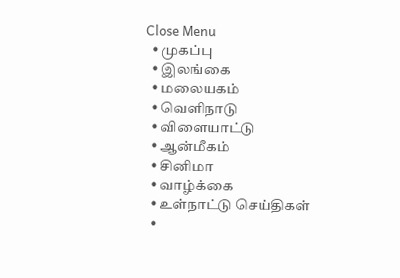Close Menu
  • முகப்பு
  • இலங்கை
  • மலையகம்
  • வெளிநாடு
  • விளையாட்டு
  • ஆன்மீகம்
  • சினிமா
  • வாழ்க்கை
  • உள்நாட்டு செய்திகள்
  •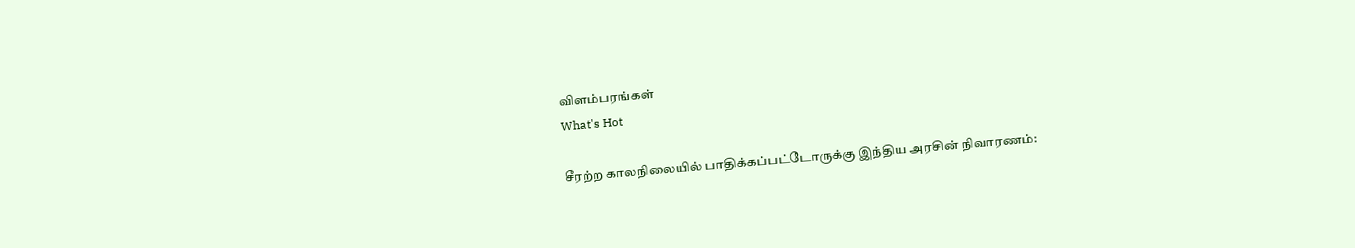விளம்பரங்கள்
What's Hot

சீரற்ற காலநிலையில் பாதிக்கப்பட்டோருக்கு இந்திய அரசின் நிவாரணம்: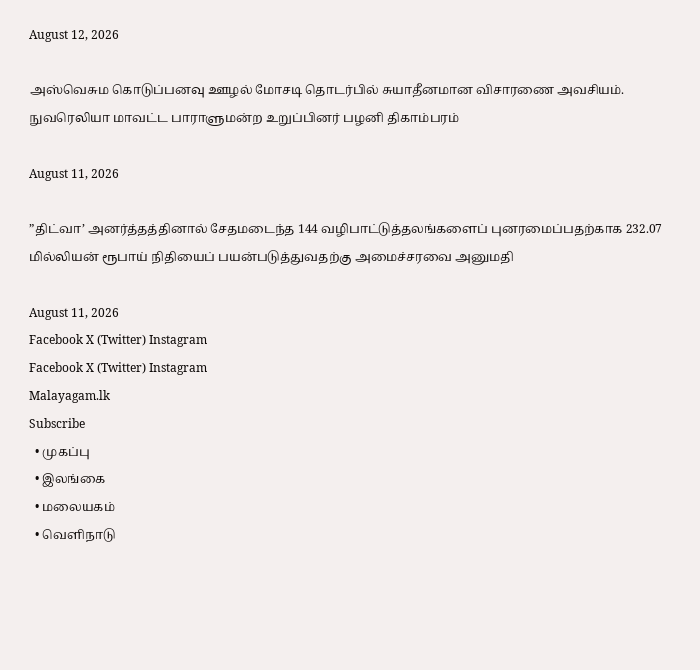August 12, 2026

அஸ்வெசும கொடுப்பனவு ஊழல் மோசடி தொடர்பில் சுயாதீனமான விசாரணை அவசியம்.  நுவரெலியா மாவட்ட பாராளுமன்ற உறுப்பினர் பழனி திகாம்பரம்

August 11, 2026

”திட்வா’ அனர்த்தத்தினால் சேதமடைந்த 144 வழிபாட்டுத்தலங்களைப் புனரமைப்பதற்காக 232.07 மில்லியன் ரூபாய் நிதியைப் பயன்படுத்துவதற்கு அமைச்சரவை அனுமதி

August 11, 2026
Facebook X (Twitter) Instagram
Facebook X (Twitter) Instagram
Malayagam.lk
Subscribe
  • முகப்பு
  • இலங்கை
  • மலையகம்
  • வெளிநாடு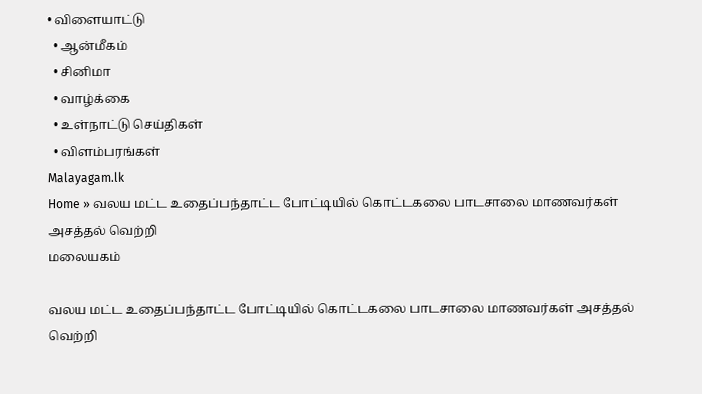• விளையாட்டு
  • ஆன்மீகம்
  • சினிமா
  • வாழ்க்கை
  • உள்நாட்டு செய்திகள்
  • விளம்பரங்கள்
Malayagam.lk
Home » வலய மட்ட உதைப்பந்தாட்ட போட்டியில் கொட்டகலை பாடசாலை மாணவர்கள் அசத்தல் வெற்றி
மலையகம்

வலய மட்ட உதைப்பந்தாட்ட போட்டியில் கொட்டகலை பாடசாலை மாணவர்கள் அசத்தல் வெற்றி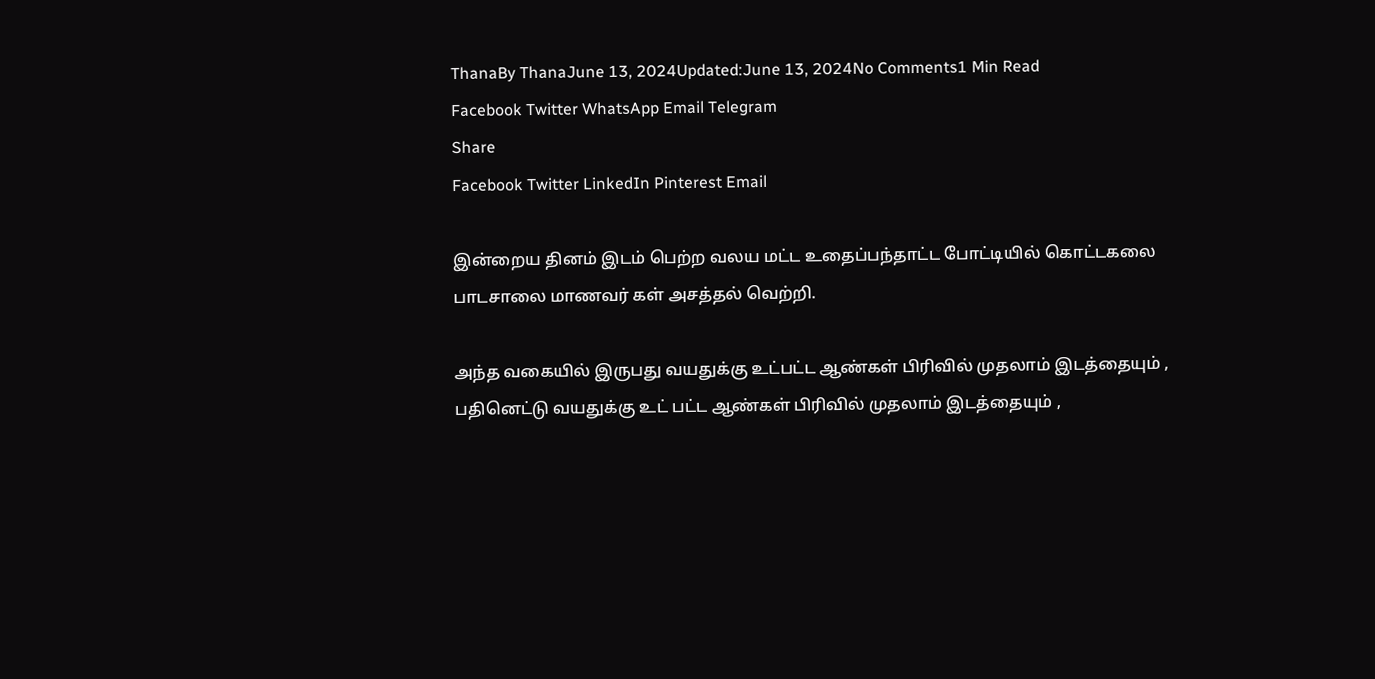ThanaBy ThanaJune 13, 2024Updated:June 13, 2024No Comments1 Min Read
Facebook Twitter WhatsApp Email Telegram
Share
Facebook Twitter LinkedIn Pinterest Email

இன்றைய தினம் இடம் பெற்ற வலய மட்ட உதைப்பந்தாட்ட போட்டியில் கொட்டகலை பாடசாலை மாணவர் கள் அசத்தல் வெற்றி.

அந்த வகையில் இருபது வயதுக்கு உட்பட்ட ஆண்கள் பிரிவில் முதலாம் இடத்தையும் , பதினெட்டு வயதுக்கு உட் பட்ட ஆண்கள் பிரிவில் முதலாம் இடத்தையும் ,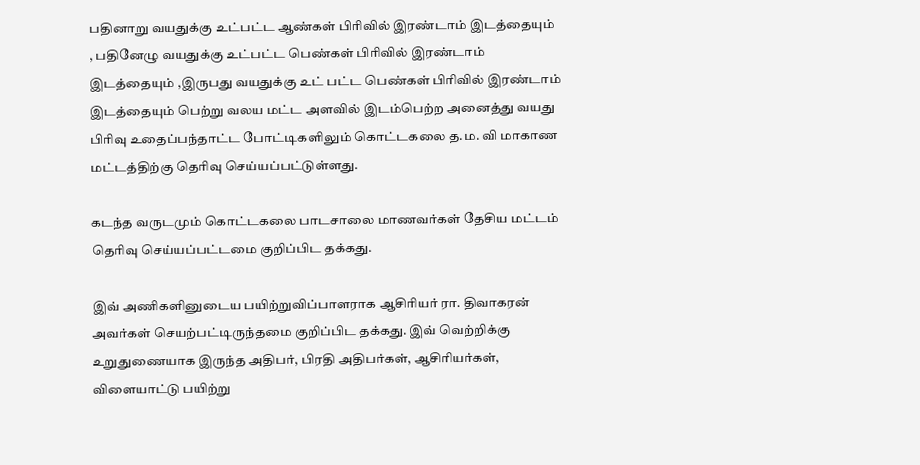பதினாறு வயதுக்கு உட்பட்ட ஆண்கள் பிரிவில் இரண்டாம் இடத்தையும் , பதினேழு வயதுக்கு உட்பட்ட பெண்கள் பிரிவில் இரண்டாம் இடத்தையும் ,இருபது வயதுக்கு உட் பட்ட பெண்கள் பிரிவில் இரண்டாம் இடத்தையும் பெற்று வலய மட்ட அளவில் இடம்பெற்ற அனைத்து வயது பிரிவு உதைப்பந்தாட்ட போட்டிகளிலும் கொட்டகலை த.ம. வி மாகாண மட்டத்திற்கு தெரிவு செய்யப்பட்டுள்ளது.

கடந்த வருடமும் கொட்டகலை பாடசாலை மாணவர்கள் தேசிய மட்டம் தெரிவு செய்யப்பட்டமை குறிப்பிட தக்கது.

இவ் அணிகளினுடைய பயிற்றுவிப்பாளராக ஆசிரியர் ரா. திவாகரன் அவர்கள் செயற்பட்டிருந்தமை குறிப்பிட தக்கது. இவ் வெற்றிக்கு உறுதுணையாக இருந்த அதிபர், பிரதி அதிபர்கள், ஆசிரியர்கள், விளையாட்டு பயிற்று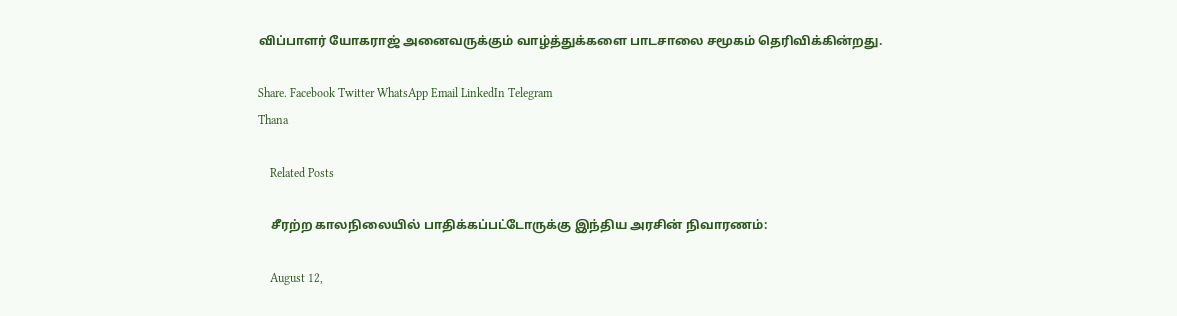விப்பாளர் யோகராஜ் அனைவருக்கும் வாழ்த்துக்களை பாடசாலை சமூகம் தெரிவிக்கின்றது.

Share. Facebook Twitter WhatsApp Email LinkedIn Telegram
Thana

    Related Posts

    சீரற்ற காலநிலையில் பாதிக்கப்பட்டோருக்கு இந்திய அரசின் நிவாரணம்:

    August 12,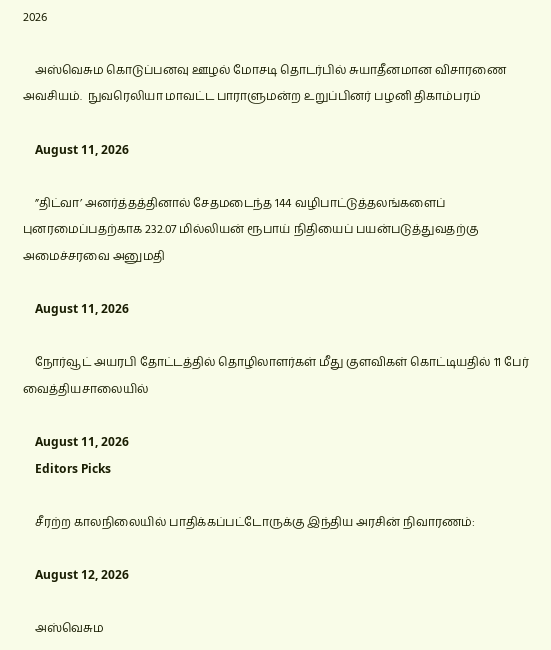2026

    அஸ்வெசும கொடுப்பனவு ஊழல் மோசடி தொடர்பில் சுயாதீனமான விசாரணை அவசியம்.  நுவரெலியா மாவட்ட பாராளுமன்ற உறுப்பினர் பழனி திகாம்பரம்

    August 11, 2026

    ”திட்வா’ அனர்த்தத்தினால் சேதமடைந்த 144 வழிபாட்டுத்தலங்களைப் புனரமைப்பதற்காக 232.07 மில்லியன் ரூபாய் நிதியைப் பயன்படுத்துவதற்கு அமைச்சரவை அனுமதி

    August 11, 2026

    நோர்வூட் அயரபி தோட்டத்தில் தொழிலாளர்கள் மீது குளவிகள் கொட்டியதில் 11 பேர் வைத்தியசாலையில்

    August 11, 2026
    Editors Picks

    சீரற்ற காலநிலையில் பாதிக்கப்பட்டோருக்கு இந்திய அரசின் நிவாரணம்:

    August 12, 2026

    அஸ்வெசும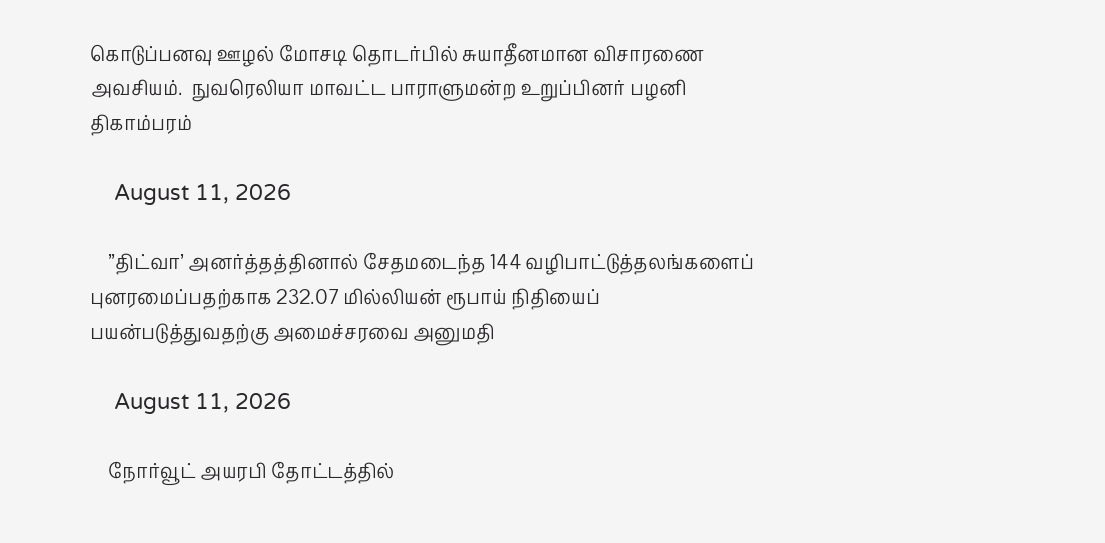கொடுப்பனவு ஊழல் மோசடி தொடர்பில் சுயாதீனமான விசாரணை அவசியம்.  நுவரெலியா மாவட்ட பாராளுமன்ற உறுப்பினர் பழனி திகாம்பரம்

    August 11, 2026

    ”திட்வா’ அனர்த்தத்தினால் சேதமடைந்த 144 வழிபாட்டுத்தலங்களைப் புனரமைப்பதற்காக 232.07 மில்லியன் ரூபாய் நிதியைப் பயன்படுத்துவதற்கு அமைச்சரவை அனுமதி

    August 11, 2026

    நோர்வூட் அயரபி தோட்டத்தில்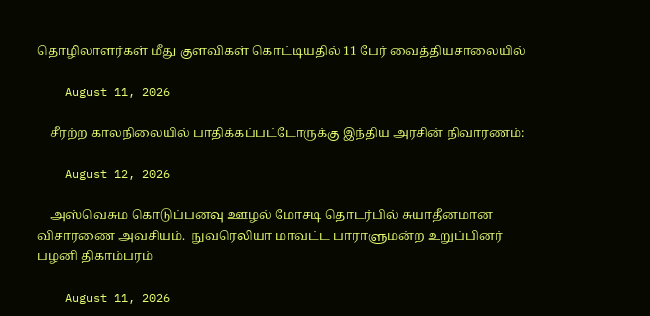தொழிலாளர்கள் மீது குளவிகள் கொட்டியதில் 11 பேர் வைத்தியசாலையில்

    August 11, 2026

    சீரற்ற காலநிலையில் பாதிக்கப்பட்டோருக்கு இந்திய அரசின் நிவாரணம்:

    August 12, 2026

    அஸ்வெசும கொடுப்பனவு ஊழல் மோசடி தொடர்பில் சுயாதீனமான விசாரணை அவசியம்.  நுவரெலியா மாவட்ட பாராளுமன்ற உறுப்பினர் பழனி திகாம்பரம்

    August 11, 2026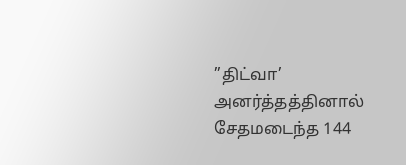”திட்வா’ அனர்த்தத்தினால் சேதமடைந்த 144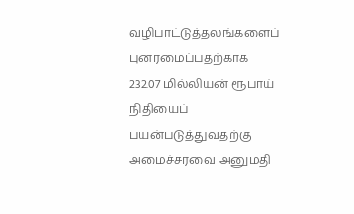வழிபாட்டுத்தலங்களைப் புனரமைப்பதற்காக 232.07 மில்லியன் ரூபாய் நிதியைப் பயன்படுத்துவதற்கு அமைச்சரவை அனுமதி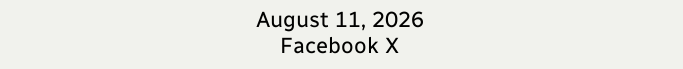August 11, 2026
    Facebook X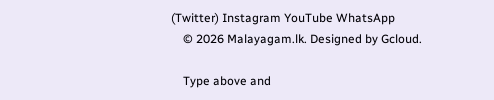(Twitter) Instagram YouTube WhatsApp
    © 2026 Malayagam.lk. Designed by Gcloud.

    Type above and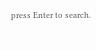press Enter to search.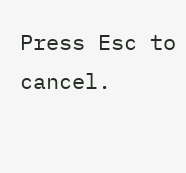Press Esc to cancel.